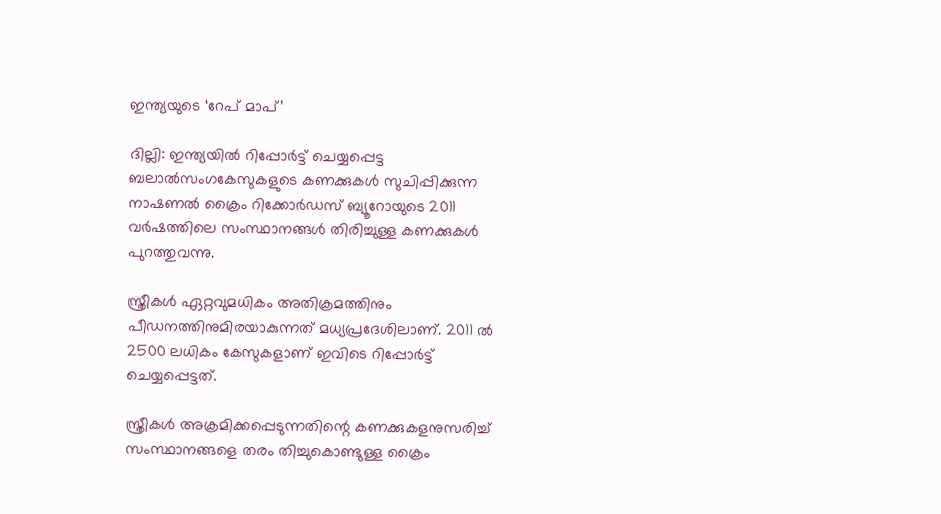ഇന്ത്യയുടെ ‘റേപ് മാപ്’

ദില്ലി: ഇന്ത്യയില്‍ റിപ്പോര്‍ട്ട് ചെയ്യപ്പെട്ട ബലാല്‍സംഗകേസുകളുടെ കണക്കുകള്‍ സുചിപ്പിക്കുന്ന നാഷണല്‍ ക്രൈം റിക്കോര്‍ഡസ് ബ്യൂറോയുടെ 2011 വര്‍ഷത്തിലെ സംസ്ഥാനങ്ങള്‍ തിരിച്ചുള്ള കണക്കുകള്‍ പുറത്തുവന്നു.

സ്ത്രീകള്‍ ഏറ്റവുമധികം അതിക്രമത്തിനും പീഡനത്തിനുമിരയാകുന്നത് മധ്യപ്രദേശിലാണ്. 2011 ല്‍ 2500 ലധികം കേസുകളാണ് ഇവിടെ റിപ്പോര്‍ട്ട് ചെയ്യപ്പെട്ടത്.

സ്ത്രീകള്‍ അക്രമിക്കപ്പെടുന്നതിന്റെ കണക്കുകളനുസരിച്ച് സംസ്ഥാനങ്ങളെ തരം തിച്ചുകൊണ്ടുള്ള ക്രൈം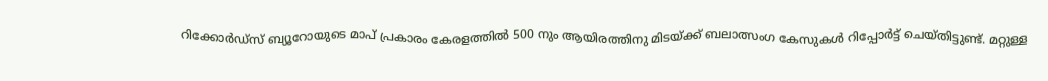റിക്കോര്‍ഡ്‌സ് ബ്യൂറോയുടെ മാപ് പ്രകാരം കേരളത്തില്‍ 500 നും ആയിരത്തിനു മിടയ്ക്ക് ബലാത്സംഗ കേസുകള്‍ റിപ്പോര്‍ട്ട് ചെയ്തിട്ടുണ്ട്. മറ്റുള്ള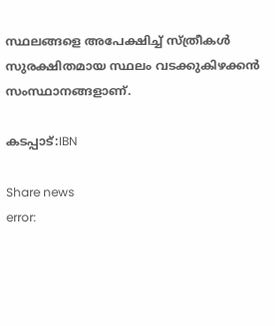സ്ഥലങ്ങളെ അപേക്ഷിച്ച് സ്ത്രീകള്‍ സുരക്ഷിതമായ സ്ഥലം വടക്കുകിഴക്കന്‍ സംസ്ഥാനങ്ങളാണ്.

കടപ്പാട്:IBN

Share news
error: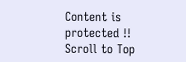Content is protected !!
Scroll to Top